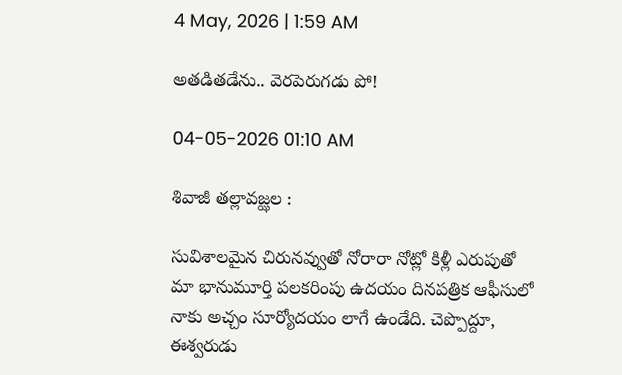4 May, 2026 | 1:59 AM

అతడితడేను.. వెరపెరుగడు పో!

04-05-2026 01:10 AM

శివాజీ తల్లావజ్ఝల :

సువిశాలమైన చిరునవ్వుతో నోరారా నోట్లో కిళ్లీ ఎరుపుతో మా భానుమూర్తి పలకరింపు ఉదయం దినపత్రిక ఆఫీసులో నాకు అచ్చం సూర్యోదయం లాగే ఉండేది. చెప్పొద్దూ, ఈశ్వరుడు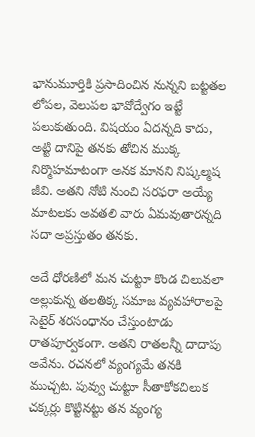భానుమూర్తికి ప్రసాదించిన నున్నని బట్టతల లోపల, వెలుపల భావోద్వేగం ఇట్టే పలుకుతుంది. విషయం ఏదన్నది కాదు, అట్టి దానిపై తనకు తోచిన ముక్క నిర్మొహమాటంగా అనక మానని నిష్కల్మష జీవి. అతని నోటి నుంచి సరఫరా అయ్యే మాటలకు అవతలి వారు ఏమవుతారన్నది సదా అప్రస్తుతం తనకు.

అదే ధోరణిలో మన చుట్టూ కొండ చిలువలా అల్లుకున్న తలతిక్క సమాజ వ్యవహారాలపై సెటైర్ శరసంధానం చేస్తుంటాడు రాతపూర్వకంగా. అతని రాతలన్నీ దాదాపు అవేను. రచనలో వ్యంగ్యమే తనకి ముచ్చట. పువ్వు చుట్టూ సీతాకోకచిలుక చక్కర్లు కొట్టినట్టు తన వ్యంగ్య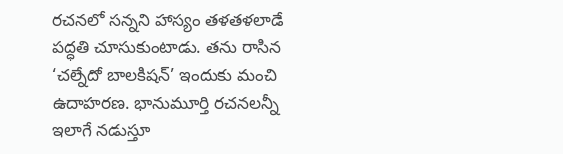రచనలో సన్నని హాస్యం తళతళలాడే పద్ధతి చూసుకుంటాడు. తను రాసిన ‘చల్నేదో బాలకిషన్’ ఇందుకు మంచి ఉదాహరణ. భానుమూర్తి రచనలన్నీ ఇలాగే నడుస్తూ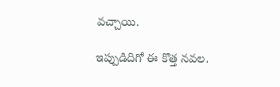వచ్చాయి.

ఇప్పుడిదిగో ఈ కొత్త నవల.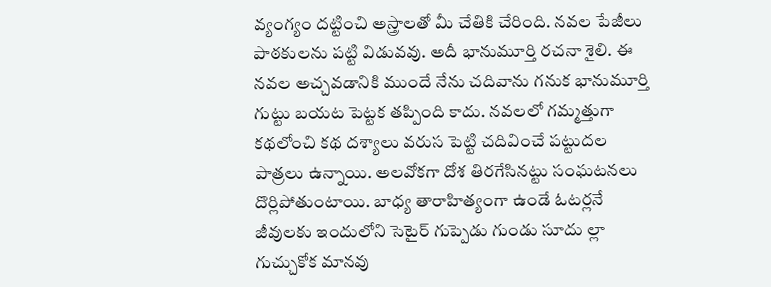వ్యంగ్యం దట్టించి అస్త్రాలతో మీ చేతికి చేరింది. నవల పేజీలు పాఠకులను పట్టి విడువవు. అదీ భానుమూర్తి రచనా శైలి. ఈ నవల అచ్చవడానికి ముందే నేను చదివాను గనుక భానుమూర్తి గుట్టు బయట పెట్టక తప్పింది కాదు. నవలలో గమ్మత్తుగా కథలోంచి కథ దశ్యాలు వరుస పెట్టి చదివించే పట్టుదల పాత్రలు ఉన్నాయి. అలవోకగా దోశ తిరగేసినట్టు సంఘటనలు దొర్లిపోతుంటాయి. బాధ్య తారాహిత్యంగా ఉండే ఓటర్లనే జీవులకు ఇందులోని సెటైర్ గుప్పెడు గుండు సూదు ల్లా గుచ్చుకోక మానవు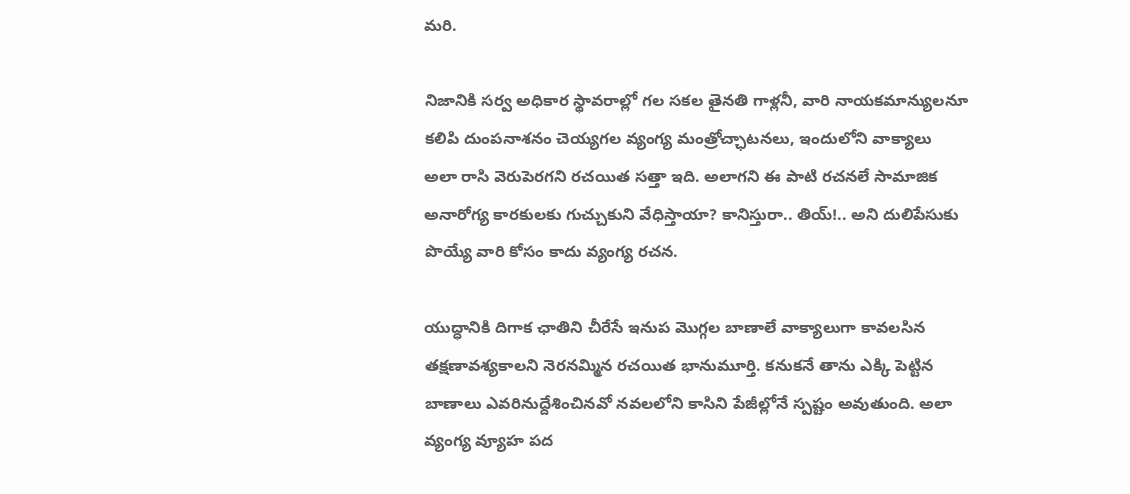మరి.

నిజానికి సర్వ అధికార స్థావరాల్లో గల సకల తైనతి గాళ్లనీ, వారి నాయకమాన్యులనూ కలిపి దుంపనాశనం చెయ్యగల వ్యంగ్య మంత్రోచ్ఛాటనలు, ఇందులోని వాక్యాలు అలా రాసి వెరుపెరగని రచయిత సత్తా ఇది. అలాగని ఈ పాటి రచనలే సామాజిక అనారోగ్య కారకులకు గుచ్చుకుని వేధిస్తాయా? కానిస్తురా.. తియ్!.. అని దులిపేసుకు పొయ్యే వారి కోసం కాదు వ్యంగ్య రచన.

యుద్ధానికి దిగాక ఛాతిని చీరేసే ఇనుప మొగ్గల బాణాలే వాక్యాలుగా కావలసిన తక్షణావశ్యకాలని నెరనమ్మిన రచయిత భానుమూర్తి. కనుకనే తాను ఎక్కి పెట్టిన బాణాలు ఎవరినుద్దేశించినవో నవలలోని కాసిని పేజీల్లోనే స్పష్టం అవుతుంది. అలా వ్యంగ్య వ్యూహ పద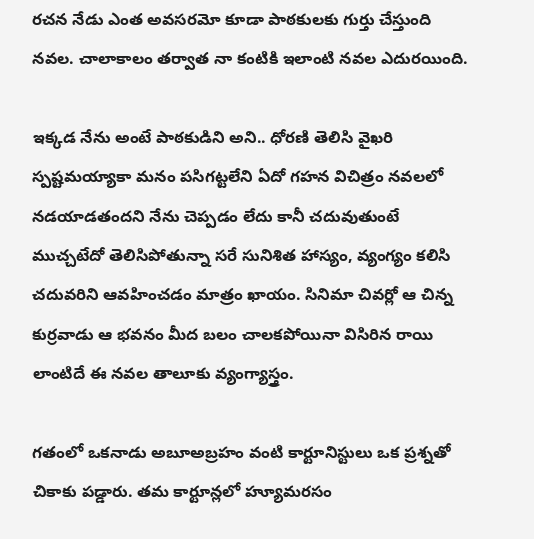రచన నేడు ఎంత అవసరమో కూడా పాఠకులకు గుర్తు చేస్తుంది నవల. చాలాకాలం తర్వాత నా కంటికి ఇలాంటి నవల ఎదురయింది.

ఇక్కడ నేను అంటే పాఠకుడిని అని.. ధోరణి తెలిసి వైఖరి స్పష్టమయ్యాకా మనం పసిగట్టలేని ఏదో గహన విచిత్రం నవలలో నడయాడతందని నేను చెప్పడం లేదు కానీ చదువుతుంటే ముచ్చటేదో తెలిసిపోతున్నా సరే సునిశిత హాస్యం, వ్యంగ్యం కలిసి చదువరిని ఆవహించడం మాత్రం ఖాయం. సినిమా చివర్లో ఆ చిన్న కుర్రవాడు ఆ భవనం మీద బలం చాలకపోయినా విసిరిన రాయి లాంటిదే ఈ నవల తాలూకు వ్యంగ్యాస్త్రం.

గతంలో ఒకనాడు అబూఅబ్రహం వంటి కార్టూనిస్టులు ఒక ప్రశ్నతో చికాకు పడ్డారు. తమ కార్టూన్లలో హ్యూమరసం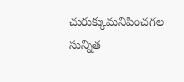చురుక్కుమనిపించగల సున్నిత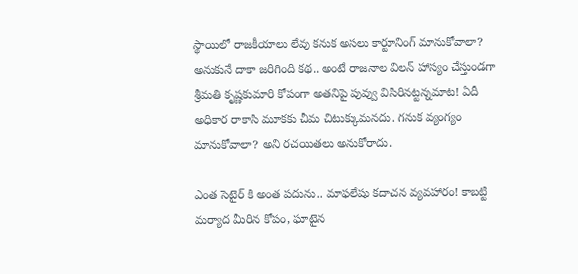స్థాయిలో రాజకీయాలు లేవు కనుక అసలు కార్టూనింగ్ మానుకోవాలా? అనుకునే దాకా జరిగింది కథ.. అంటే రాజనాల విలన్ హాస్యం చేస్తుండగా శ్రీమతి కృష్ణకుమారి కోపంగా అతనిపై పువ్వు విసిరినట్టన్నమాట! ఏదీ అధికార రాకాసి మూకకు చీమ చిటుక్కుమనదు. గనుక వ్యంగ్యం మానుకోవాలా? అని రచయితలు అనుకోరాదు.

ఎంత సెటైర్ కి అంత పదును.. మాఫలేషు కదాచన వ్యవహారం! కాబట్టి మర్యాద మీరిన కోపం, ఘాటైన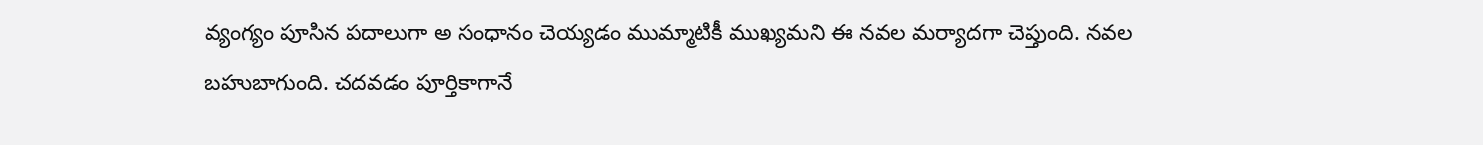వ్యంగ్యం పూసిన పదాలుగా అ సంధానం చెయ్యడం ముమ్మాటికీ ముఖ్యమని ఈ నవల మర్యాదగా చెప్తుంది. నవల బహుబాగుంది. చదవడం పూర్తికాగానే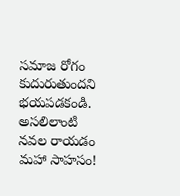సమాజ రోగం కుదురుతుందని భయపడకండి. అసలిలాంటి నవల రాయడం మహా సాహసం!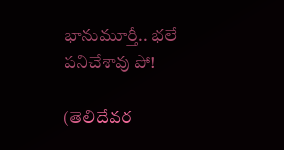భానుమూర్తీ.. భలే పనిచేశావు పో!

(తెలిదేవర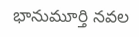భానుమూర్తి నవల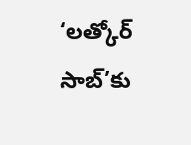‘లత్కోర్ సాబ్’కు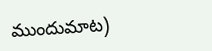ముందుమాట)